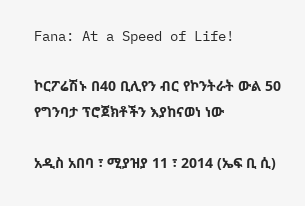Fana: At a Speed of Life!

ኮርፖሬሽኑ በ40 ቢሊየን ብር የኮንትራት ውል 50 የግንባታ ፕሮጀክቶችን እያከናወነ ነው

አዲስ አበባ ፣ ሚያዝያ 11 ፣ 2014 (ኤፍ ቢ ሲ)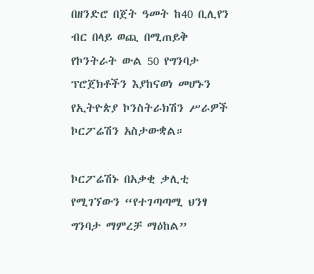በዘንድሮ በጀት ዓመት ከ40 ቢሊየን ብር በላይ ወጪ በሚጠይቅ የኮንትራት ውል 50 የግንባታ ፕሮጀክቶችን እያከናወነ መሆኑን የኢትዮጵያ ኮንስትራክሽን ሥራዎች ኮርፖሬሽን አስታውቋል።

ኮርፖሬሽኑ በአቃቂ ቃሊቲ የሚገኘውን “የተገጣጣሚ ህንፃ ግንባታ ማምረቻ ማዕከል”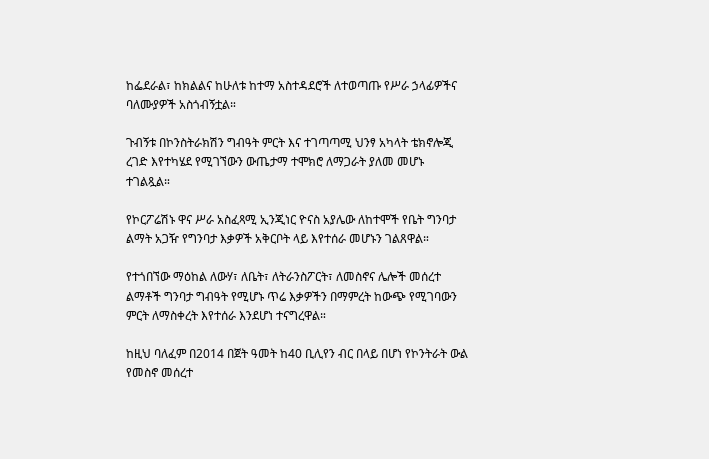ከፌደራል፣ ከክልልና ከሁለቱ ከተማ አስተዳደሮች ለተወጣጡ የሥራ ኃላፊዎችና ባለሙያዎች አስጎብኝቷል።

ጉብኝቱ በኮንስትራክሽን ግብዓት ምርት እና ተገጣጣሚ ህንፃ አካላት ቴክኖሎጂ ረገድ እየተካሄደ የሚገኘውን ውጤታማ ተሞክሮ ለማጋራት ያለመ መሆኑ ተገልጿል።

የኮርፖሬሽኑ ዋና ሥራ አስፈጻሚ ኢንጂነር ዮናስ አያሌው ለከተሞች የቤት ግንባታ ልማት አጋዥ የግንባታ እቃዎች አቅርቦት ላይ እየተሰራ መሆኑን ገልጸዋል።

የተጎበኘው ማዕከል ለውሃ፣ ለቤት፣ ለትራንስፖርት፣ ለመስኖና ሌሎች መሰረተ ልማቶች ግንባታ ግብዓት የሚሆኑ ጥሬ እቃዎችን በማምረት ከውጭ የሚገባውን ምርት ለማስቀረት እየተሰራ እንደሆነ ተናግረዋል።

ከዚህ ባለፈም በ2014 በጀት ዓመት ከ40 ቢሊየን ብር በላይ በሆነ የኮንትራት ውል የመስኖ መሰረተ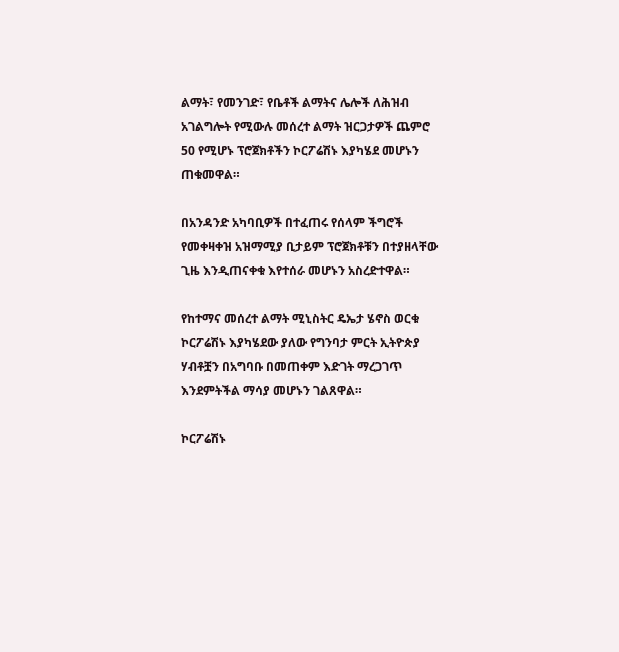ልማት፣ የመንገድ፣ የቤቶች ልማትና ሌሎች ለሕዝብ አገልግሎት የሚውሉ መሰረተ ልማት ዝርጋታዎች ጨምሮ 50 የሚሆኑ ፕሮጀክቶችን ኮርፖሬሽኑ እያካሄደ መሆኑን ጠቁመዋል።

በአንዳንድ አካባቢዎች በተፈጠሩ የሰላም ችግሮች የመቀዛቀዝ አዝማሚያ ቢታይም ፕሮጀክቶቹን በተያዘላቸው ጊዜ እንዲጠናቀቁ እየተሰራ መሆኑን አስረድተዋል።

የከተማና መሰረተ ልማት ሚኒስትር ዴኤታ ሄኖስ ወርቁ ኮርፖሬሽኑ እያካሄደው ያለው የግንባታ ምርት ኢትዮጵያ ሃብቶቿን በአግባቡ በመጠቀም እድገት ማረጋገጥ እንደምትችል ማሳያ መሆኑን ገልጸዋል።

ኮርፖሬሽኑ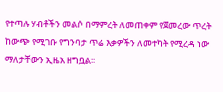የተጣሉ ሃብቶችን መልሶ በማምረት ለመጠቀም የጀመረው ጥረት ከውጭ የሚገቡ የግንባታ ጥሬ እቃዎችን ለመተካት የሚረዳ ነው ማለታቸውን ኢዜአ ዘግቧል፡፡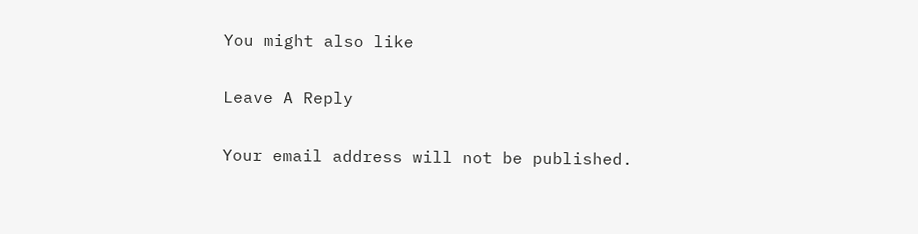You might also like

Leave A Reply

Your email address will not be published.